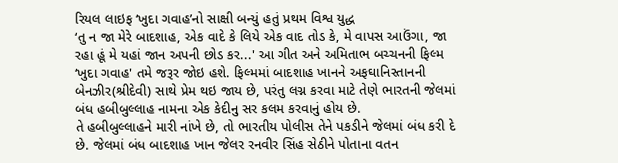રિયલ લાઇફ ‘ખુદા ગવાહ’નો સાક્ષી બન્યું હતું પ્રથમ વિશ્વ યુદ્ધ
‘તુ ન જા મેરે બાદશાહ, એક વાદે કે લિયે એક વાદ તોડ કે, મે વાપસ આઉંગા, જા રહા હૂં મે યહાં જાન અપની છોડ કર...' આ ગીત અને અમિતાભ બચ્ચનની ફિલ્મ ‘ખુદા ગવાહ' તમે જરૂર જોઇ હશે. ફિલ્મમાં બાદશાહ ખાનને અફઘાનિસ્તાનની બેનઝીર(શ્રીદેવી) સાથે પ્રેમ થઇ જાય છે, પરંતુ લગ્ન કરવા માટે તેણે ભારતની જેલમાં બંધ હબીબુલ્લાહ નામના એક કેદીનુ સર કલમ કરવાનું હોય છે.
તે હબીબુલ્લાહને મારી નાંખે છે, તો ભારતીય પોલીસ તેને પકડીને જેલમાં બંધ કરી દે છે. જેલમાં બંધ બાદશાહ ખાન જેલર રનવીર સિંહ સેઠીને પોતાના વતન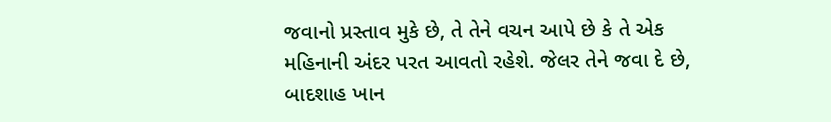જવાનો પ્રસ્તાવ મુકે છે, તે તેને વચન આપે છે કે તે એક મહિનાની અંદર પરત આવતો રહેશે. જેલર તેને જવા દે છે, બાદશાહ ખાન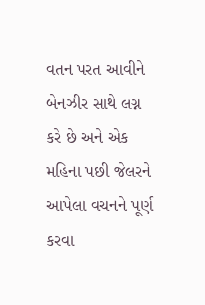વતન પરત આવીને બેનઝીર સાથે લગ્ન કરે છે અને એક મહિના પછી જેલરને આપેલા વચનને પૂર્ણ કરવા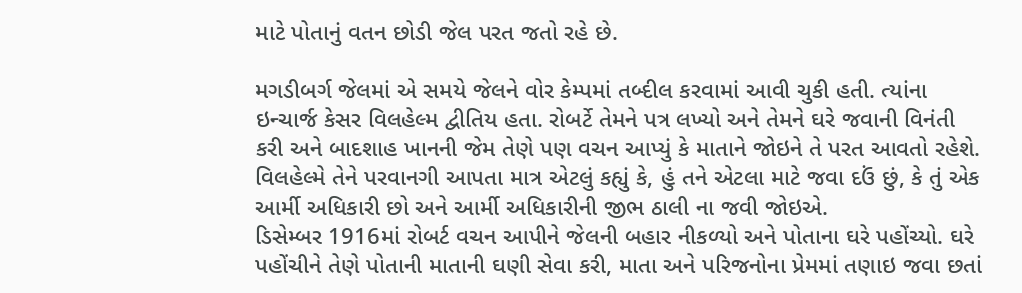માટે પોતાનું વતન છોડી જેલ પરત જતો રહે છે.

મગડીબર્ગ જેલમાં એ સમયે જેલને વોર કેમ્પમાં તબ્દીલ કરવામાં આવી ચુકી હતી. ત્યાંના ઇન્ચાર્જ કેસર વિલહેલ્મ દ્વીતિય હતા. રોબર્ટે તેમને પત્ર લખ્યો અને તેમને ઘરે જવાની વિનંતી કરી અને બાદશાહ ખાનની જેમ તેણે પણ વચન આપ્યું કે માતાને જોઇને તે પરત આવતો રહેશે. વિલહેલ્મે તેને પરવાનગી આપતા માત્ર એટલું કહ્યું કે, હું તને એટલા માટે જવા દઉં છું, કે તું એક આર્મી અધિકારી છો અને આર્મી અધિકારીની જીભ ઠાલી ના જવી જોઇએ.
ડિસેમ્બર 1916માં રોબર્ટ વચન આપીને જેલની બહાર નીકળ્યો અને પોતાના ઘરે પહોંચ્યો. ઘરે પહોંચીને તેણે પોતાની માતાની ઘણી સેવા કરી, માતા અને પરિજનોના પ્રેમમાં તણાઇ જવા છતાં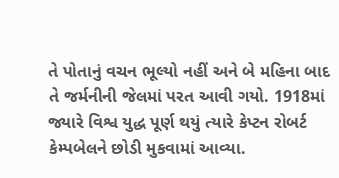તે પોતાનું વચન ભૂલ્યો નહીં અને બે મહિના બાદ તે જર્મનીની જેલમાં પરત આવી ગયો. 1918માં જ્યારે વિશ્વ યુદ્ધ પૂર્ણ થયું ત્યારે કેપ્ટન રોબર્ટ કેમ્પબેલને છોડી મુકવામાં આવ્યા.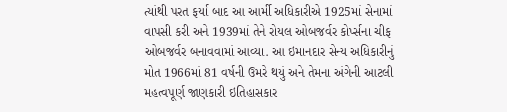ત્યાંથી પરત ફર્યા બાદ આ આર્મી અધિકારીએ 1925માં સેનામાં વાપસી કરી અને 1939માં તેને રોયલ ઓબજર્વર કોર્પ્સના ચીફ ઓબજર્વર બનાવવામાં આવ્યા. આ ઇમાનદાર સેન્ય અધિકારીનું મોત 1966માં 81 વર્ષની ઉમરે થયું અને તેમના અંગેની આટલી મહત્વપૂર્ણ જાણકારી ઇતિહાસકાર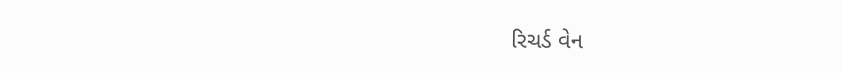રિચર્ડ વેન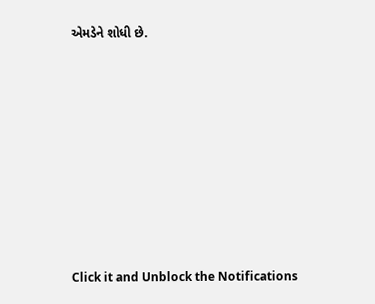એમડેને શોધી છે.












Click it and Unblock the Notifications